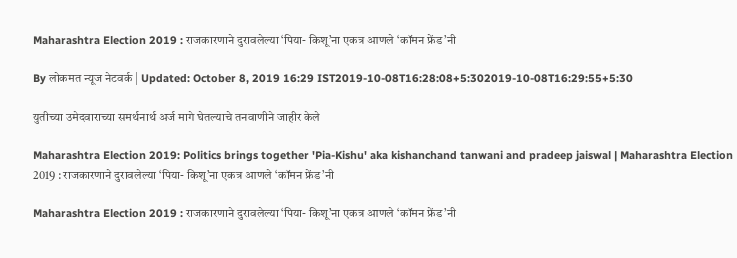Maharashtra Election 2019 : राजकारणाने दुरावलेल्या ‘पिया- किशू’ना एकत्र आणले ‘कॉमन फ्रेंड’नी

By लोकमत न्यूज नेटवर्क | Updated: October 8, 2019 16:29 IST2019-10-08T16:28:08+5:302019-10-08T16:29:55+5:30

युतीच्या उमेदवाराच्या समर्थनार्थ अर्ज मागे घेतल्याचे तनवाणीने जाहीर केले

Maharashtra Election 2019: Politics brings together 'Pia-Kishu' aka kishanchand tanwani and pradeep jaiswal | Maharashtra Election 2019 : राजकारणाने दुरावलेल्या ‘पिया- किशू’ना एकत्र आणले ‘कॉमन फ्रेंड’नी

Maharashtra Election 2019 : राजकारणाने दुरावलेल्या ‘पिया- किशू’ना एकत्र आणले ‘कॉमन फ्रेंड’नी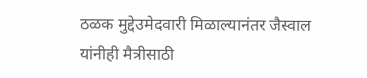ठळक मुद्देउमेदवारी मिळाल्यानंतर जैस्वाल यांनीही मैत्रीसाठी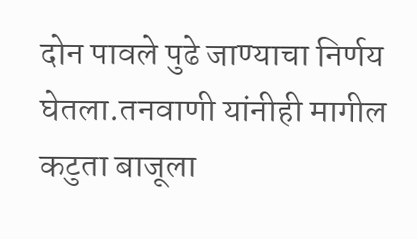दोन पावले पुढे जाण्याचा निर्णय घेतला.तनवाणी यांनीही मागील कटुता बाजूला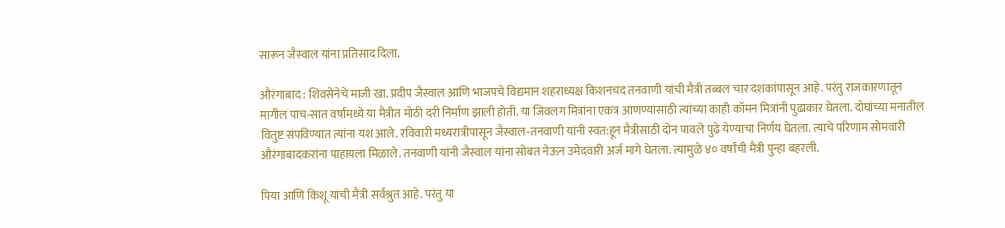सारून जैस्वाल यांना प्रतिसाद दिला.

औरंगाबाद : शिवसेनेचे माजी खा. प्रदीप जैस्वाल आणि भाजपचे विद्यमान शहराध्यक्ष किशनचंद तनवाणी यांची मैत्री तब्बल चार दशकांपासून आहे. परंतु राजकारणातून मागील पाच-सात वर्षांमध्ये या मैत्रीत मोठी दरी निर्माण झाली होती. या जिवलग मित्रांना एकत्र आणण्यासाठी त्यांच्या काही कॉमन मित्रांनी पुढाकार घेतला. दोघांच्या मनातील वितुष्ट संपविण्यात त्यांना यश आले. रविवारी मध्यरात्रीपासून जैस्वाल-तनवाणी यांनी स्वत:हून मैत्रीसाठी दोन पावले पुढे येण्याचा निर्णय घेतला. त्याचे परिणाम सोमवारी औरंगाबादकरांना पाहायला मिळाले. तनवाणी यांनी जैस्वाल यांना सोबत नेऊन उमेदवारी अर्ज मागे घेतला. त्यामुळे ४० वर्षांची मैत्री पुन्हा बहरली.

पिया आणि किशू यांची मैत्री सर्वश्रुत आहे. परंतु या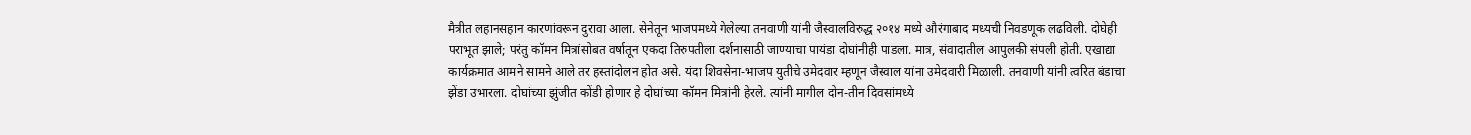मैत्रीत लहानसहान कारणांवरून दुरावा आला. सेनेतून भाजपमध्ये गेलेल्या तनवाणी यांनी जैस्वालविरुद्ध २०१४ मध्ये औरंगाबाद मध्यची निवडणूक लढविली. दोघेही पराभूत झाले; परंतु कॉमन मित्रांसोबत वर्षातून एकदा तिरुपतीला दर्शनासाठी जाण्याचा पायंडा दोघांनीही पाडला. मात्र, संवादातील आपुलकी संपली होती. एखाद्या कार्यक्रमात आमने सामने आले तर हस्तांदोलन होत असे. यंदा शिवसेना-भाजप युतीचे उमेदवार म्हणून जैस्वाल यांना उमेदवारी मिळाली. तनवाणी यांनी त्वरित बंडाचा झेंडा उभारला. दोघांच्या झुंजीत कोंडी होणार हे दोघांच्या कॉमन मित्रांनी हेरले. त्यांनी मागील दोन-तीन दिवसांमध्ये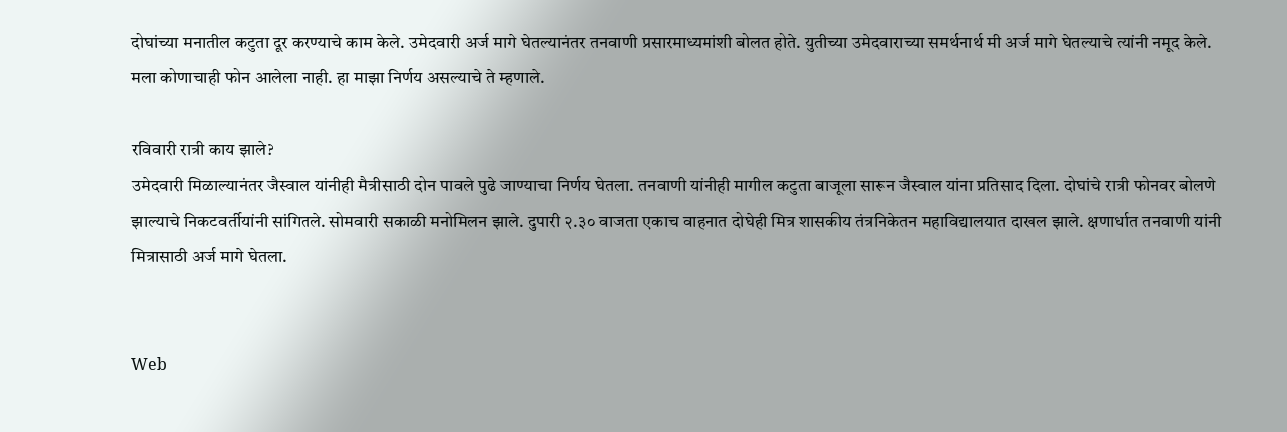दोघांच्या मनातील कटुता दूर करण्याचे काम केले. उमेदवारी अर्ज मागे घेतल्यानंतर तनवाणी प्रसारमाध्यमांशी बोलत होते. युतीच्या उमेदवाराच्या समर्थनार्थ मी अर्ज मागे घेतल्याचे त्यांनी नमूद केले. मला कोणाचाही फोन आलेला नाही. हा माझा निर्णय असल्याचे ते म्हणाले.

रविवारी रात्री काय झाले?
उमेदवारी मिळाल्यानंतर जैस्वाल यांनीही मैत्रीसाठी दोन पावले पुढे जाण्याचा निर्णय घेतला. तनवाणी यांनीही मागील कटुता बाजूला सारून जैस्वाल यांना प्रतिसाद दिला. दोघांचे रात्री फोनवर बोलणे झाल्याचे निकटवर्तीयांनी सांगितले. सोमवारी सकाळी मनोमिलन झाले. दुपारी २.३० वाजता एकाच वाहनात दोघेही मित्र शासकीय तंत्रनिकेतन महाविद्यालयात दाखल झाले. क्षणार्धात तनवाणी यांनी मित्रासाठी अर्ज मागे घेतला.


Web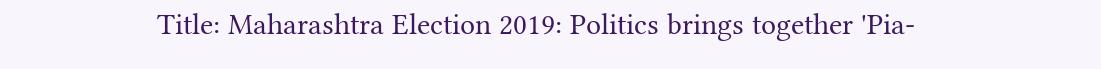Title: Maharashtra Election 2019: Politics brings together 'Pia-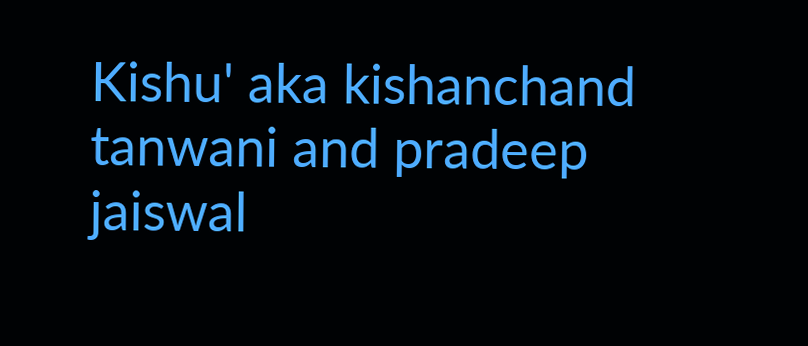Kishu' aka kishanchand tanwani and pradeep jaiswal